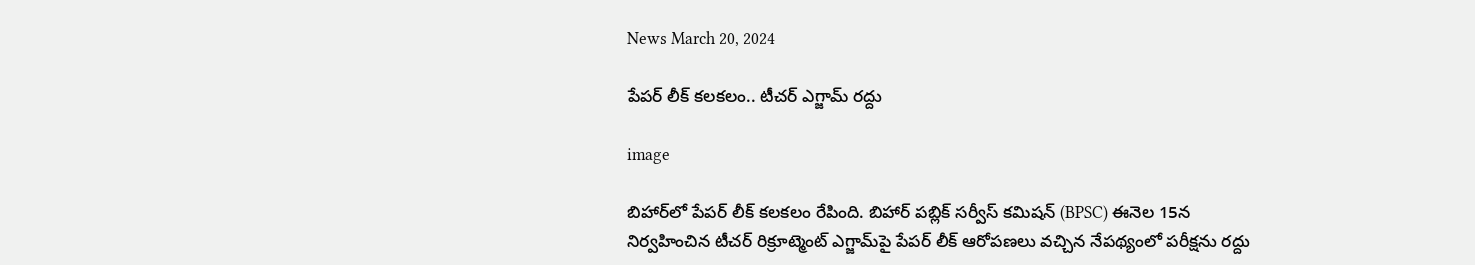News March 20, 2024

పేపర్ లీక్ కలకలం.. టీచర్ ఎగ్జామ్ రద్దు

image

బిహార్‌లో పేపర్ లీక్ కలకలం రేపింది. బిహార్ పబ్లిక్ సర్వీస్ కమిషన్ (BPSC) ఈనెల 15న నిర్వహించిన టీచర్ రిక్రూట్మెంట్ ఎగ్జామ్‌పై పేపర్ లీక్ ఆరోపణలు వచ్చిన నేపథ్యంలో పరీక్షను రద్దు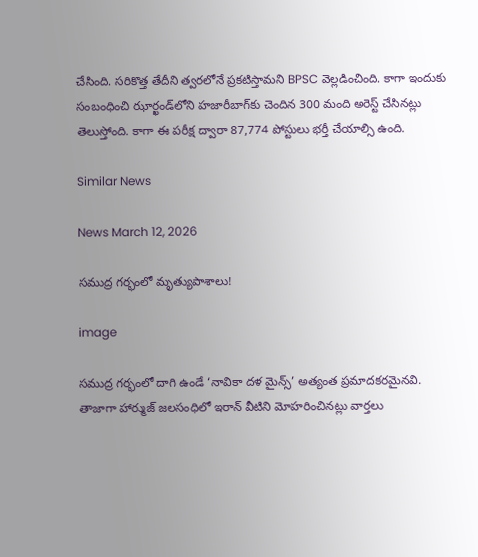చేసింది. సరికొత్త తేదీని త్వరలోనే ప్రకటిస్తామని BPSC వెల్లడించింది. కాగా ఇందుకు సంబంధించి ఝార్ఖండ్‌లోని హజారీబాగ్‌కు చెందిన 300 మంది అరెస్ట్ చేసినట్లు తెలుస్తోంది. కాగా ఈ పరీక్ష ద్వారా 87,774 పోస్టులు భర్తీ చేయాల్సి ఉంది.

Similar News

News March 12, 2026

సముద్ర గర్భంలో మృత్యుపాశాలు!

image

సముద్ర గర్భంలో దాగి ఉండే ‘నావికా దళ మైన్స్’ అత్యంత ప్రమాదకరమైనవి. తాజాగా హార్ముజ్ జలసంధిలో ఇరాన్ వీటిని మోహరించినట్లు వార్తలు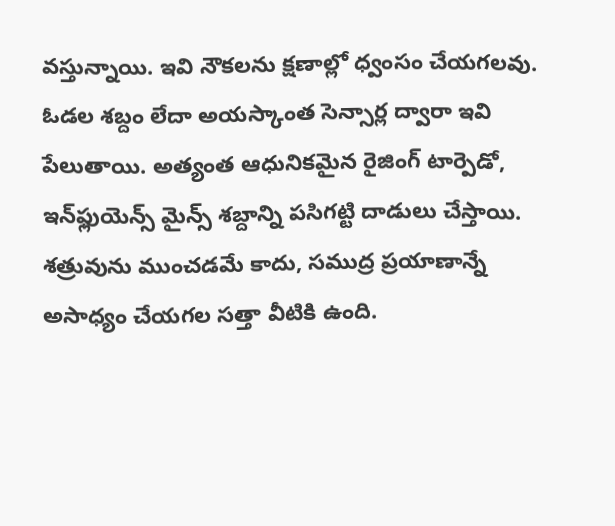వస్తున్నాయి. ఇవి నౌకలను క్షణాల్లో ధ్వంసం చేయగలవు. ఓడల శబ్దం లేదా అయస్కాంత సెన్సార్ల ద్వారా ఇవి పేలుతాయి. అత్యంత ఆధునికమైన రైజింగ్ టార్పెడో, ఇన్‌ఫ్లుయెన్స్ మైన్స్ శబ్దాన్ని పసిగట్టి దాడులు చేస్తాయి. శత్రువును ముంచడమే కాదు, సముద్ర ప్రయాణాన్నే అసాధ్యం చేయగల సత్తా వీటికి ఉంది.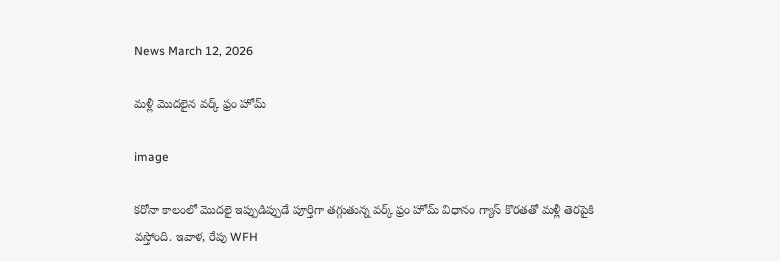News March 12, 2026

మళ్లీ మొదలైన వర్క్ ఫ్రం హోమ్

image

కరోనా కాలంలో మొదలై ఇప్పుడిప్పుడే పూర్తిగా తగ్గుతున్న వర్క్ ఫ్రం హోమ్ విధానం గ్యాస్ కొరతతో మళ్లీ తెరపైకి వస్తోంది. ఇవాళ, రేపు WFH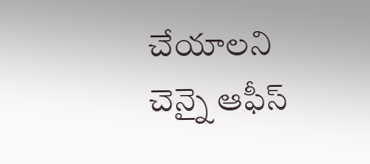చేయాలని చెన్నై ఆఫీస్‌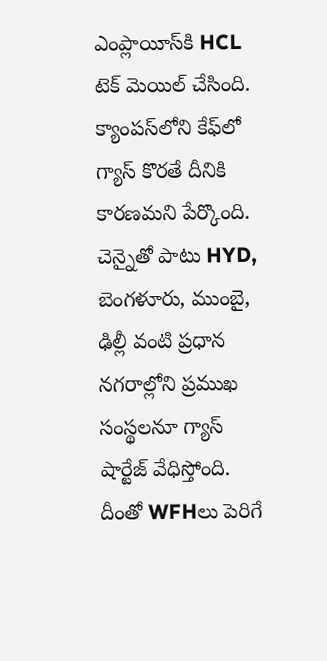ఎంప్లాయీస్‌కి HCL టెక్ మెయిల్ చేసింది. క్యాంపస్‌‌లోని కేఫ్‌లో గ్యాస్ కొరతే దీనికి కారణమని పేర్కొంది. చెన్నైతో పాటు HYD, బెంగళూరు, ముంబై, ఢిల్లీ వంటి ప్రధాన నగరాల్లోని ప్రముఖ సంస్థలనూ గ్యాస్ షార్టేజ్ వేధిస్తోంది. దీంతో WFHలు పెరిగే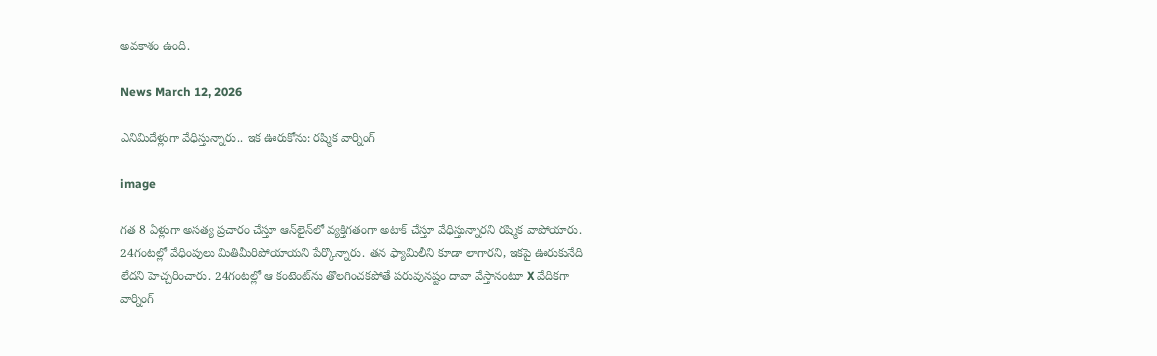అవకాశం ఉంది.

News March 12, 2026

ఎనిమిదేళ్లుగా వేధిస్తున్నారు.. ఇక ఊరుకోను: రష్మిక వార్నింగ్

image

గత 8 ఏళ్లుగా అసత్య ప్రచారం చేస్తూ ఆన్‌లైన్‌‌లో వ్యక్తిగతంగా అటాక్ చేస్తూ వేధిస్తున్నారని రష్మిక వాపోయారు. 24గంటల్లో వేధింపులు మితిమీరిపోయాయని పేర్కొన్నారు. తన ఫ్యామిలీని కూడా లాగారని, ఇకపై ఊరుకునేది లేదని హెచ్చరించారు. 24గంటల్లో ఆ కంటెంట్‌ను తొలగించకపోతే పరువునష్టం దావా వేస్తానంటూ X వేదికగా వార్నింగ్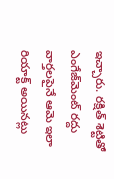ఇచ్చారు. రక్షిత్ శెట్టితో ఎంగేజ్‌మెంట్‌ రద్దు వార్తలపైనే ఆమె ఇలా రియాక్ట్ అయినట్లు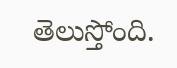తెలుస్తోంది.